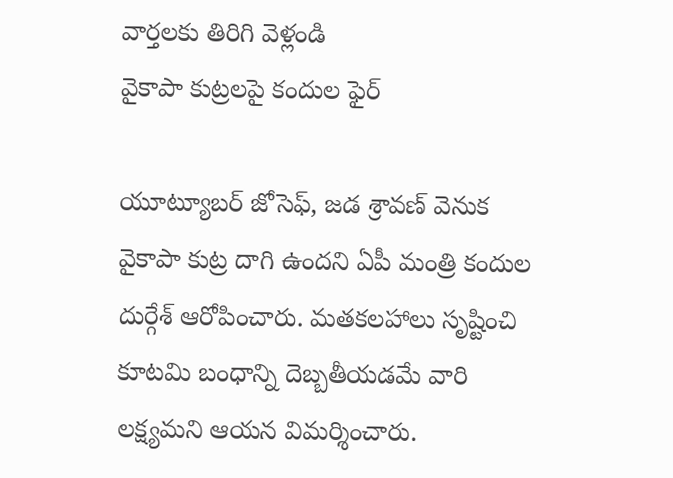వార్తలకు తిరిగి వెళ్లండి
వైకాపా కుట్రలపై కందుల ఫైర్

యూట్యూబర్ జోసెఫ్, జడ శ్రావణ్ వెనుక వైకాపా కుట్ర దాగి ఉందని ఏపీ మంత్రి కందుల దుర్గేశ్ ఆరోపించారు. మతకలహాలు సృష్టించి కూటమి బంధాన్ని దెబ్బతీయడమే వారి లక్ష్యమని ఆయన విమర్శించారు.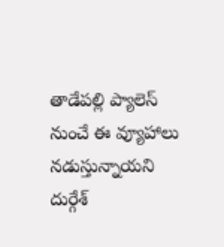తాడేపల్లి ప్యాలెస్ నుంచే ఈ వ్యూహాలు నడుస్తున్నాయని దుర్గేశ్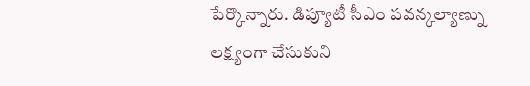పేర్కొన్నారు. డిప్యూటీ సీఎం పవన్కల్యాణ్ను లక్ష్యంగా చేసుకుని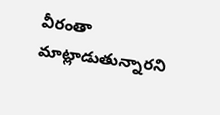వీరంతా మాట్లాడుతున్నారని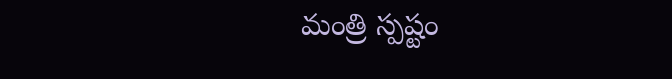మంత్రి స్పష్టం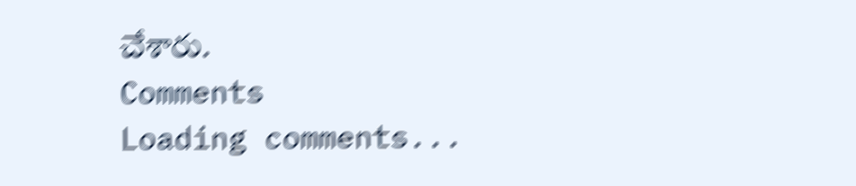చేశారు.
Comments
Loading comments...